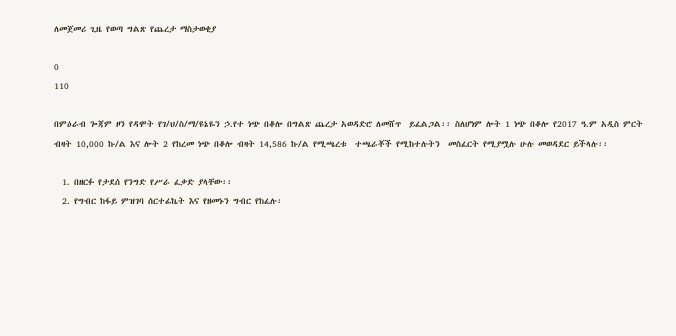ለመጀመሪ ጊዜ የወጣ ግልጽ የጨረታ ማስታወቂያ

0
110

በምዕራብ ጐጃም ዞን የዳሞት የገ/ህ/ስ/ማ/ዩኔዬን ኃ.የተ ነጭ በቆሎ በግልጽ ጨረታ አወዳድሮ ለመሸጥ  ይፈልጋል፡፡ ስለሆነም ሎት 1 ነጭ በቆሎ የ2017 ዓ.ም አዲስ ምርት ብዛት 10,000 ኩ/ል እና ሎት 2 የከረመ ነጭ በቆሎ ብዛት 14,586 ኩ/ል የሚጫረቱ  ተጫራቾች የሚከተሉትን  መስፈርት የሚያሟሉ ሁሉ መወዳደር ይችላሉ፡፡

  1. በዘርፉ የታደሰ የንግድ የሥራ ፈቃድ ያላቸው፡፡
  2. የግብር ከፋይ ምዝገባ ሰርተፊኬት እና የዘመኑን ግብር የከፈሉ፡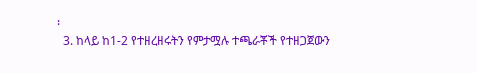፡
  3. ከላይ ከ1-2 የተዘረዘሩትን የምታሟሉ ተጫራቾች የተዘጋጀውን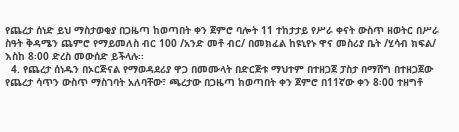የጨረታ ሰነድ ይህ ማስታወቂያ በጋዜጣ ከወጣበት ቀን ጀምሮ ባሎት 11 ተከታታይ የሥራ ቀናት ውስጥ ዘወትር በሥራ ስዓት ቅዳሜን ጨምሮ የማይመለስ ብር 100 /አንድ መቶ ብር/ በመክፈል ከዩኒየኑ ዋና መስሪያ ቤት /ሂሳብ ክፍል/ እስከ 8፡00 ድረስ መውሰድ ይችላሉ፡፡
  4. የጨረታ ሰነዱን በኦርጅናል የማወዳደሪያ ዋጋ በመሙላት በድርጅቱ ማህተም በተዘጋጀ ፓስታ በማሸግ በተዘጋጀው የጨረታ ሳጥን ውስጥ ማስገባት አለባቸው፣ ጫረታው በጋዜጣ ከወጣበት ቀን ጀምሮ በ11ኛው ቀን 8፡00 ተዘግቶ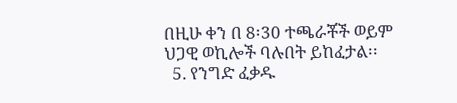በዚሁ ቀን በ 8፡30 ተጫራቾች ወይም ህጋዊ ወኪሎች ባሉበት ይከፈታል፡፡
  5. የንግድ ፈቃዱ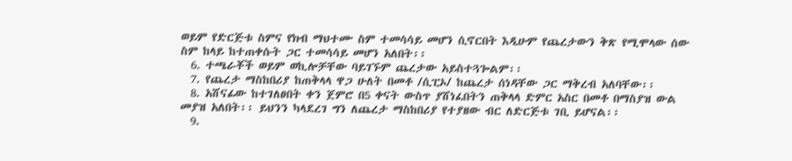ወይም የድርጅቱ ስምና የክብ ማህተሙ ስም ተመሳሳይ መሆን ሲኖርበት እዲሁም የጨረታውን ቅጽ የሚሞላው ሰው ስም ከላይ ከተጠቀሱት ጋር ተመሳሳይ መሆን አለበት፡፡
  6. ተጫራቾች ወይም ወኪሎቻቸው ባይገኙም ጨረታው አይስተጓጐልም፡፡
  7. የጨረታ ማስከበሪያ ከጠቅላላ ዋጋ ሁለት በመቶ /ሲፒኦ/ ከጨረታ ሰነዳቸው ጋር ማቅረብ አለባቸው፡፡
  8. አሸናፊው ከተገለፀበት ቀን ጀምሮ በ5 ቀናት ውስጥ ያሸነፈበትን ጠቅላላ ድምር አስር በመቶ በማስያዝ ውል መያዝ አለበት፡፡ ይህንን ካላደረገ ግን ለጨረታ ማስከበሪያ የተያዘው ብር ለድርጅቱ ገቢ ይሆናል፡፡
  9.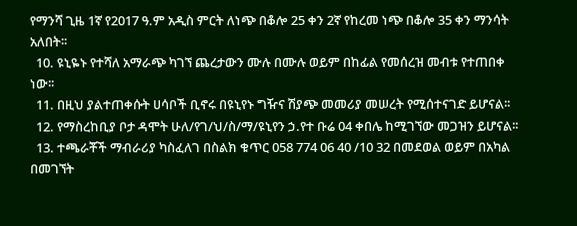የማንሻ ጊዜ 1ኛ የ2017 ዓ.ም አዲስ ምርት ለነጭ በቆሎ 25 ቀን 2ኛ የከረመ ነጭ በቆሎ 35 ቀን ማንሳት አለበት፡፡
  10. ዩኒዬኑ የተሻለ አማራጭ ካገኘ ጨረታውን ሙሉ በሙሉ ወይም በከፊል የመሰረዝ መብቱ የተጠበቀ ነው፡፡
  11. በዚህ ያልተጠቀሱት ሀሳቦች ቢኖሩ በዩኒየኑ ግዥና ሽያጭ መመሪያ መሠረት የሚሰተናገድ ይሆናል፡፡
  12. የማስረከቢያ ቦታ ዳሞት ሁለ/የገ/ህ/ስ/ማ/ዩኒየን ኃ.የተ ቡሬ 04 ቀበሌ ከሚገኘው መጋዝን ይሆናል፡፡
  13. ተጫራቾች ማብራሪያ ካስፈለገ በስልክ ቁጥር 058 774 06 40 /10 32 በመደወል ወይም በአካል በመገኘት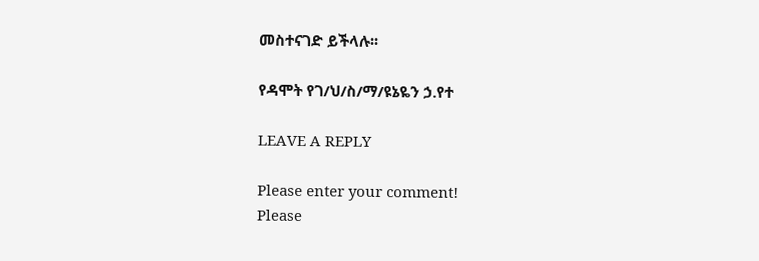መስተናገድ ይችላሉ፡፡

የዳሞት የገ/ህ/ስ/ማ/ዩኔዬን ኃ.የተ

LEAVE A REPLY

Please enter your comment!
Please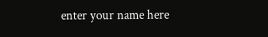enter your name here